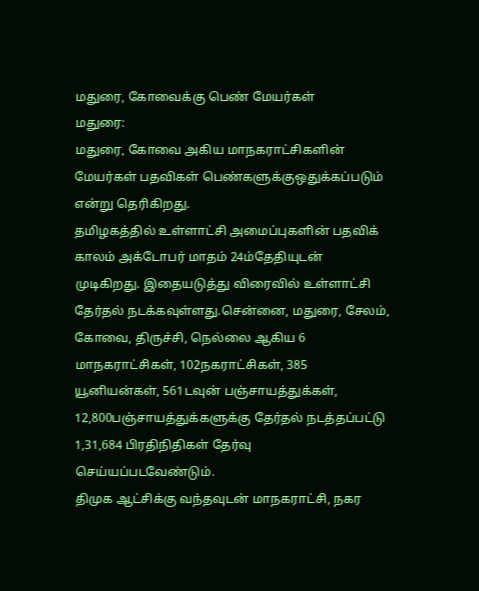மதுரை, கோவைக்கு பெண் மேயர்கள்
மதுரை:
மதுரை, கோவை அகிய மாநகராட்சிகளின் மேயர்கள் பதவிகள் பெண்களுக்குஒதுக்கப்படும் என்று தெரிகிறது.
தமிழகத்தில் உள்ளாட்சி அமைப்புகளின் பதவிக் காலம் அக்டோபர் மாதம் 24ம்தேதியுடன் முடிகிறது. இதையடுத்து விரைவில் உள்ளாட்சி தேர்தல் நடக்கவுள்ளது.சென்னை, மதுரை, சேலம், கோவை, திருச்சி, நெல்லை ஆகிய 6 மாநகராட்சிகள், 102நகராட்சிகள், 385 யூனியன்கள், 561டவுன் பஞ்சாயத்துக்கள், 12,800பஞ்சாயத்துக்களுக்கு தேர்தல் நடத்தப்பட்டு 1,31,684 பிரதிநிதிகள் தேர்வு செய்யப்படவேண்டும்.
திமுக ஆட்சிக்கு வந்தவுடன் மாநகராட்சி, நகர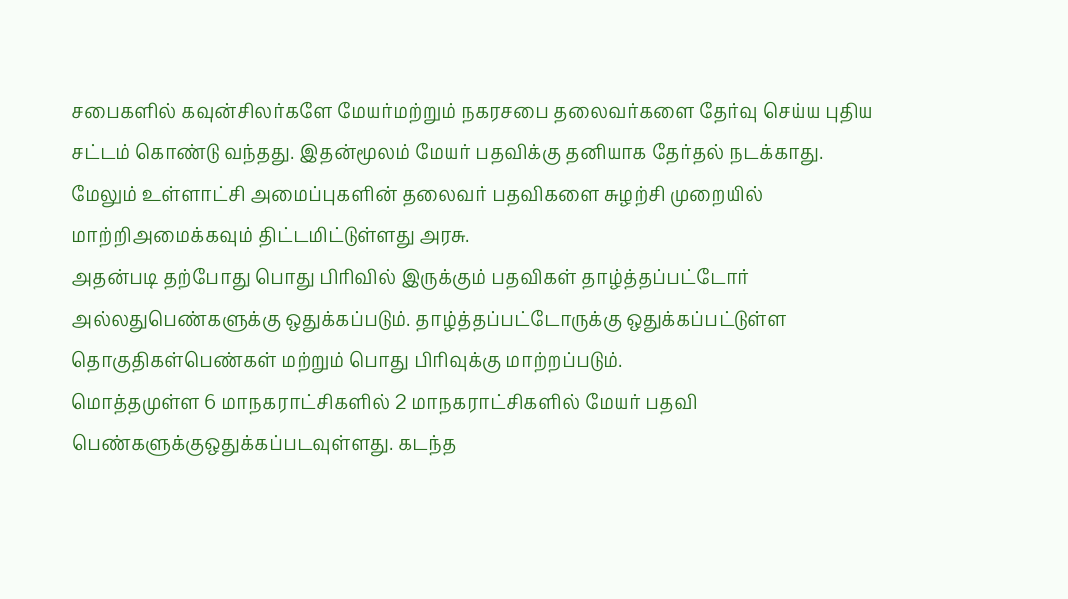சபைகளில் கவுன்சிலர்களே மேயர்மற்றும் நகரசபை தலைவர்களை தேர்வு செய்ய புதிய சட்டம் கொண்டு வந்தது. இதன்மூலம் மேயர் பதவிக்கு தனியாக தேர்தல் நடக்காது.
மேலும் உள்ளாட்சி அமைப்புகளின் தலைவர் பதவிகளை சுழற்சி முறையில் மாற்றிஅமைக்கவும் திட்டமிட்டுள்ளது அரசு.
அதன்படி தற்போது பொது பிரிவில் இருக்கும் பதவிகள் தாழ்த்தப்பட்டோர் அல்லதுபெண்களுக்கு ஒதுக்கப்படும். தாழ்த்தப்பட்டோருக்கு ஒதுக்கப்பட்டுள்ள தொகுதிகள்பெண்கள் மற்றும் பொது பிரிவுக்கு மாற்றப்படும்.
மொத்தமுள்ள 6 மாநகராட்சிகளில் 2 மாநகராட்சிகளில் மேயர் பதவி பெண்களுக்குஒதுக்கப்படவுள்ளது. கடந்த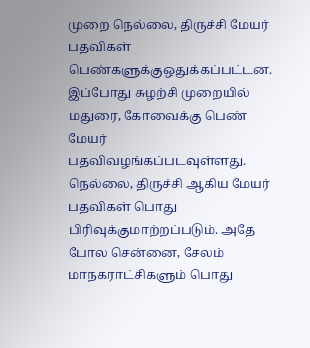முறை நெல்லை, திருச்சி மேயர் பதவிகள் பெண்களுக்குஒதுக்கப்பட்டன.
இப்போது சுழற்சி முறையில் மதுரை, கோவைக்கு பெண் மேயர் பதவிவழங்கப்படவுள்ளது. நெல்லை, திருச்சி ஆகிய மேயர் பதவிகள் பொது பிரிவுக்குமாற்றப்படும். அதே போல சென்னை, சேலம் மாநகராட்சிகளும் பொது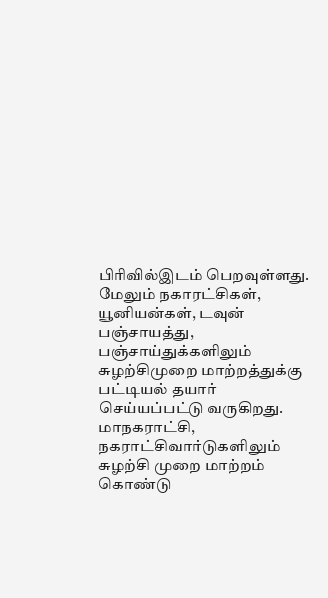பிரிவில்இடம் பெறவுள்ளது.
மேலும் நகாரட்சிகள், யூனியன்கள், டவுன் பஞ்சாயத்து, பஞ்சாய்துக்களிலும் சுழற்சிமுறை மாற்றத்துக்கு பட்டியல் தயார் செய்யப்பட்டு வருகிறது. மாநகராட்சி, நகராட்சிவார்டுகளிலும் சுழற்சி முறை மாற்றம் கொண்டு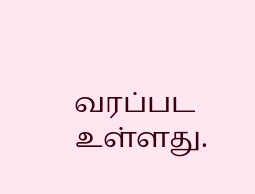வரப்பட உள்ளது.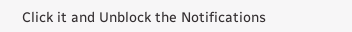Click it and Unblock the Notifications